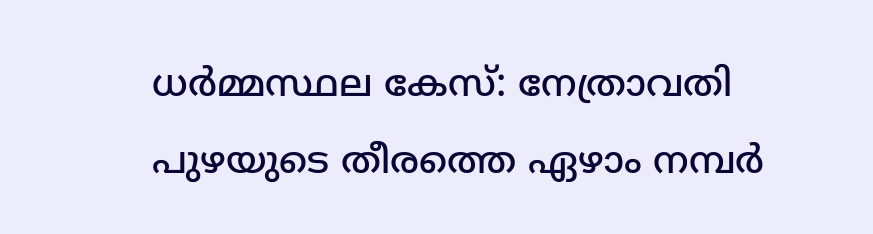ധർമ്മസ്ഥല കേസ്: നേത്രാവതി പുഴയുടെ തീരത്തെ ഏഴാം നമ്പർ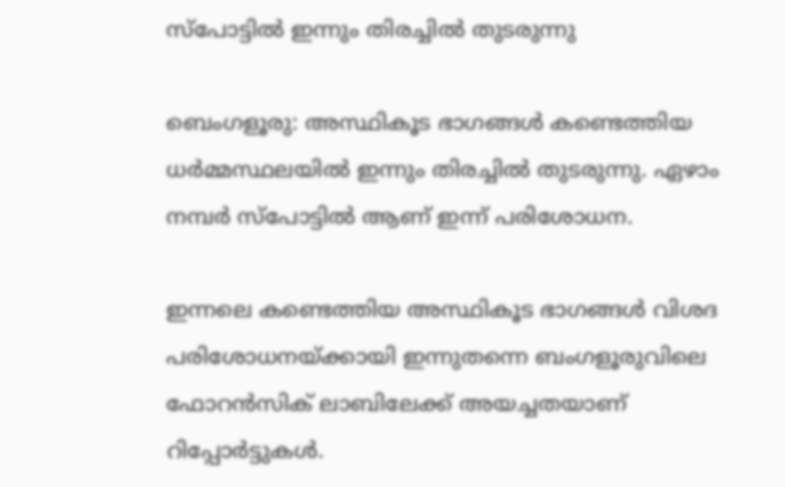സ്പോട്ടിൽ ഇന്നും തിരച്ചിൽ തുടരുന്നു

ബെംഗളൂരു: അസ്ഥികൂട ഭാഗങ്ങൾ കണ്ടെത്തിയ ധർമ്മസ്ഥലയിൽ ഇന്നും തിരച്ചിൽ തുടരുന്നു. ഏഴാം നമ്പർ സ്പോട്ടിൽ ആണ് ഇന്ന് പരിശോധന.

ഇന്നലെ കണ്ടെത്തിയ അസ്ഥികൂട ഭാഗങ്ങൾ വിശദ പരിശോധനയ്ക്കായി ഇന്നുതന്നെ ബംഗളൂരുവിലെ ഫോറൻസിക് ലാബിലേക്ക് അയച്ചതയാണ് റിപ്പോർട്ടുകൾ.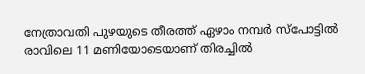നേത്രാവതി പുഴയുടെ തീരത്ത് ഏഴാം നമ്പർ സ്പോട്ടിൽ രാവിലെ 11 മണിയോടെയാണ് തിരച്ചിൽ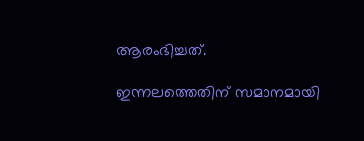ആരംഭിച്ചത്.

ഇന്നലത്തെതിന് സമാനമായി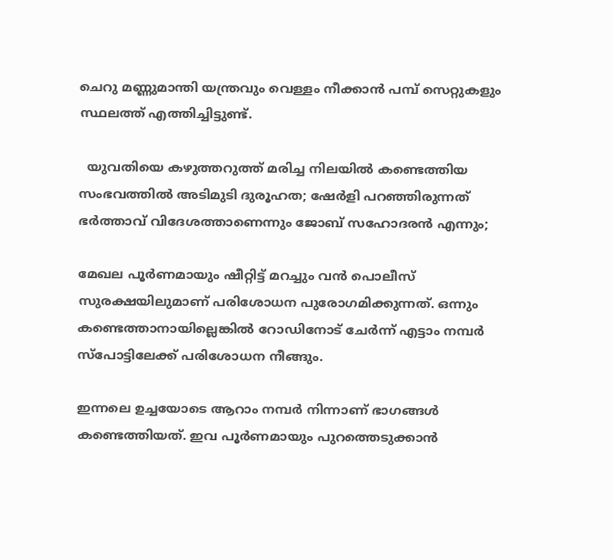ചെറു മണ്ണുമാന്തി യന്ത്രവും വെള്ളം നീക്കാൻ പമ്പ് സെറ്റുകളും സ്ഥലത്ത് എത്തിച്ചിട്ടുണ്ട്.

  യുവതിയെ കഴുത്തറുത്ത് മരിച്ച നിലയിൽ കണ്ടെത്തിയ സംഭവത്തിൽ അടിമുടി ദുരൂഹത; ഷേർളി പറഞ്ഞിരുന്നത് ഭർത്താവ് വിദേശത്താണെന്നും ജോബ് സഹോദരൻ എന്നും;

മേഖല പൂർണമായും ഷീറ്റിട്ട് മറച്ചും വൻ പൊലീസ് സുരക്ഷയിലുമാണ് പരിശോധന പുരോഗമിക്കുന്നത്. ഒന്നും കണ്ടെത്താനായില്ലെങ്കിൽ റോഡിനോട് ചേർന്ന് എട്ടാം നമ്പർ സ്പോട്ടിലേക്ക് പരിശോധന നീങ്ങും.

ഇന്നലെ ഉച്ചയോടെ ആറാം നമ്പർ നിന്നാണ് ഭാഗങ്ങൾ കണ്ടെത്തിയത്. ഇവ പൂർണമായും പുറത്തെടുക്കാന്‍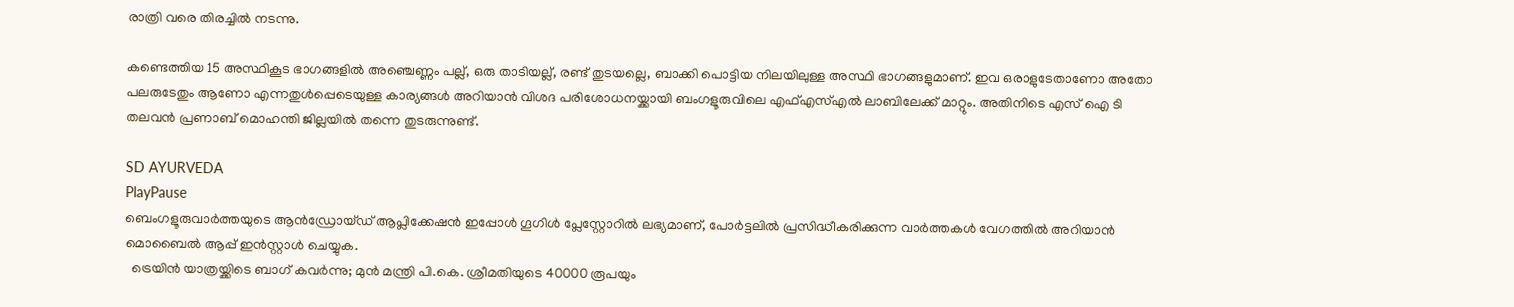രാത്രി വരെ തിരച്ചിൽ നടന്നു.

കണ്ടെത്തിയ 15 അസ്ഥികൂട ഭാഗങ്ങളിൽ അഞ്ചെണ്ണം പല്ല്, ഒരു താടിയല്ല്, രണ്ട് തുടയല്ലെ, ബാക്കി പൊട്ടിയ നിലയിലുള്ള അസ്ഥി ഭാഗങ്ങളുമാണ്. ഇവ ഒരാളുടേതാണോ അതോ പലരുടേതും ആണോ എന്നതുൾപ്പെടെയുള്ള കാര്യങ്ങൾ അറിയാൻ വിശദ പരിശോധനയ്ക്കായി ബംഗളൂരുവിലെ എഫ്എസ്എൽ ലാബിലേക്ക് മാറ്റും. അതിനിടെ എസ് ഐ ടി തലവൻ പ്രണാബ് മൊഹന്തി ജില്ലയിൽ തന്നെ തുടരുന്നുണ്ട്.

SD AYURVEDA
PlayPause
ബെംഗളൂരുവാർത്തയുടെ ആൻഡ്രോയ്ഡ് ആപ്ലിക്കേഷൻ ഇപ്പോൾ ഗൂഗിൾ പ്ലേസ്റ്റോറിൽ ലഭ്യമാണ്, പോർട്ടലിൽ പ്രസിദ്ധീകരിക്കുന്ന വാർത്തകൾ വേഗത്തിൽ അറിയാൻ മൊബൈൽ ആപ്പ് ഇൻസ്റ്റാൾ ചെയ്യുക.
  ട്രെയിൻ യാത്രയ്ക്കിടെ ബാഗ് കവർന്നു; മുൻ മന്ത്രി പി.കെ. ശ്രീമതിയുടെ 40000 രൂപയും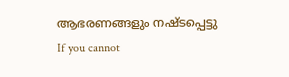ആഭരണങ്ങളും നഷ്ടപ്പെട്ടു
If you cannot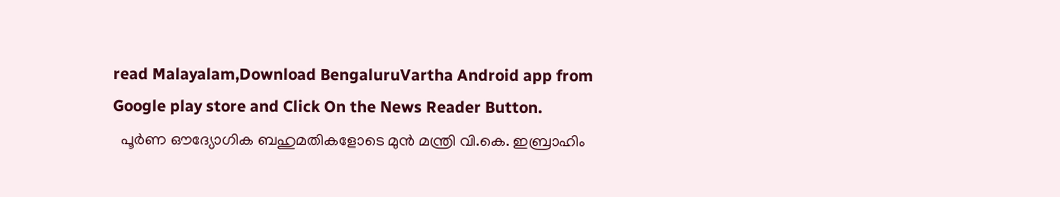read Malayalam,Download BengaluruVartha Android app from Google play store and Click On the News Reader Button.
  പൂര്‍ണ ഔദ്യോഗിക ബഹുമതികളോടെ മുൻ മന്ത്രി വി.കെ. ഇബ്രാഹിം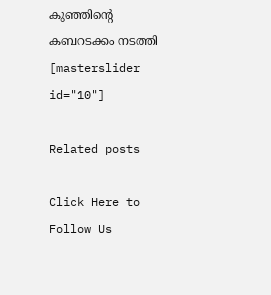കുഞ്ഞിന്റെ കബറടക്കം നടത്തി
[masterslider id="10"]

Related posts

Click Here to Follow Us